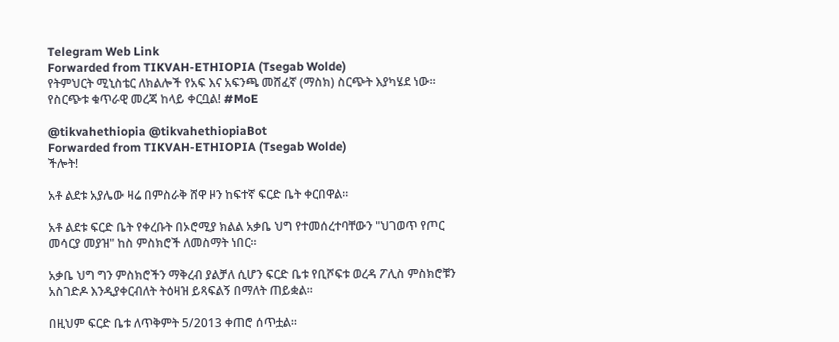Telegram Web Link
Forwarded from TIKVAH-ETHIOPIA (Tsegab Wolde)
የትምህርት ሚኒስቴር ለክልሎች የአፍ እና አፍንጫ መሸፈኛ (ማስክ) ስርጭት እያካሄደ ነው፡፡ የስርጭቱ ቁጥራዊ መረጃ ከላይ ቀርቧል! #MoE

@tikvahethiopia @tikvahethiopiaBot
Forwarded from TIKVAH-ETHIOPIA (Tsegab Wolde)
ችሎት!

አቶ ልደቱ አያሌው ዛሬ በምስራቅ ሸዋ ዞን ከፍተኛ ፍርድ ቤት ቀርበዋል።

አቶ ልደቱ ፍርድ ቤት የቀረቡት በኦሮሚያ ክልል አቃቤ ህግ የተመሰረተባቸውን "ህገወጥ የጦር መሳርያ መያዝ" ከስ ምስክሮች ለመስማት ነበር።

አቃቤ ህግ ግን ምስክሮችን ማቅረብ ያልቻለ ሲሆን ፍርድ ቤቱ የቢሾፍቱ ወረዳ ፖሊስ ምስክሮቹን አስገድዶ እንዲያቀርብለት ትዕዛዝ ይጻፍልኝ በማለት ጠይቋል፡፡

በዚህም ፍርድ ቤቱ ለጥቅምት 5/2013 ቀጠሮ ሰጥቷል።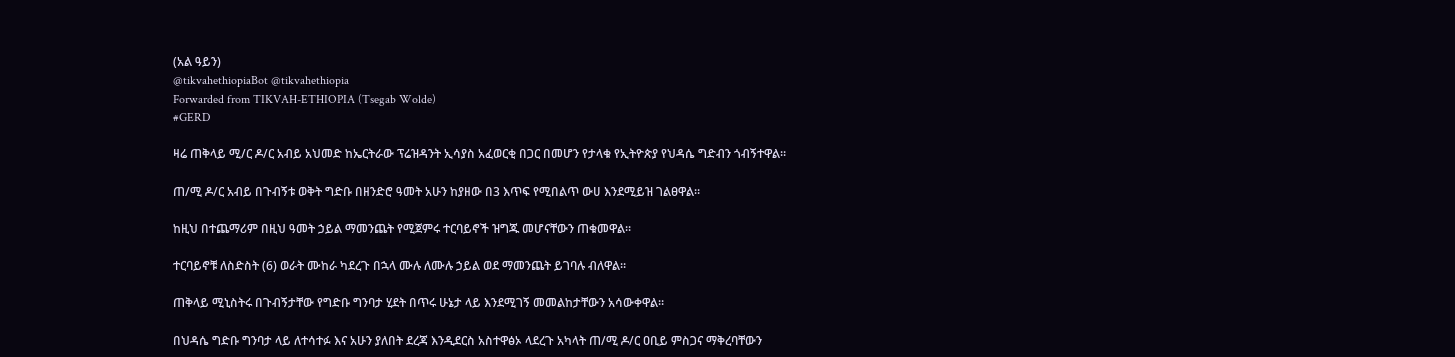(አል ዓይን)
@tikvahethiopiaBot @tikvahethiopia
Forwarded from TIKVAH-ETHIOPIA (Tsegab Wolde)
#GERD

ዛሬ ጠቅላይ ሚ/ር ዶ/ር አብይ አህመድ ከኤርትራው ፕሬዝዳንት ኢሳያስ አፈወርቂ በጋር በመሆን የታላቁ የኢትዮጵያ የህዳሴ ግድብን ጎብኝተዋል።

ጠ/ሚ ዶ/ር አብይ በጉብኝቱ ወቅት ግድቡ በዘንድሮ ዓመት አሁን ከያዘው በ3 እጥፍ የሚበልጥ ውሀ እንደሚይዝ ገልፀዋል።

ከዚህ በተጨማሪም በዚህ ዓመት ኃይል ማመንጨት የሚጀምሩ ተርባይኖች ዝግጁ መሆናቸውን ጠቁመዋል።

ተርባይኖቹ ለስድስት (6) ወራት ሙከራ ካደረጉ በኋላ ሙሉ ለሙሉ ኃይል ወደ ማመንጨት ይገባሉ ብለዋል።

ጠቅላይ ሚኒስትሩ በጉብኝታቸው የግድቡ ግንባታ ሂደት በጥሩ ሁኔታ ላይ እንደሚገኝ መመልከታቸውን አሳውቀዋል።

በህዳሴ ግድቡ ግንባታ ላይ ለተሳተፉ እና አሁን ያለበት ደረጃ እንዲደርስ አስተዋፅኦ ላደረጉ አካላት ጠ/ሚ ዶ/ር ዐቢይ ምስጋና ማቅረባቸውን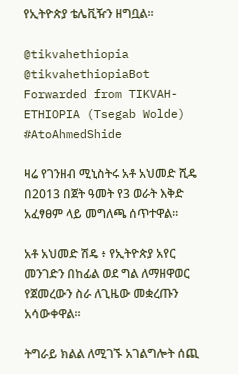የኢትዮጵያ ቴሌቪዥን ዘግቧል።

@tikvahethiopia @tikvahethiopiaBot
Forwarded from TIKVAH-ETHIOPIA (Tsegab Wolde)
#AtoAhmedShide

ዛሬ የገንዘብ ሚኒስትሩ አቶ አህመድ ሺዴ በ2013 በጀት ዓመት የ3 ወራት እቅድ አፈፃፀም ላይ መግለጫ ሰጥተዋል።

አቶ አህመድ ሽዴ ፥ የኢትዮጵያ አየር መንገድን በከፊል ወደ ግል ለማዘዋወር የጀመረውን ስራ ለጊዜው መቋረጡን አሳውቀዋል።

ትግራይ ክልል ለሚገኙ አገልግሎት ሰጪ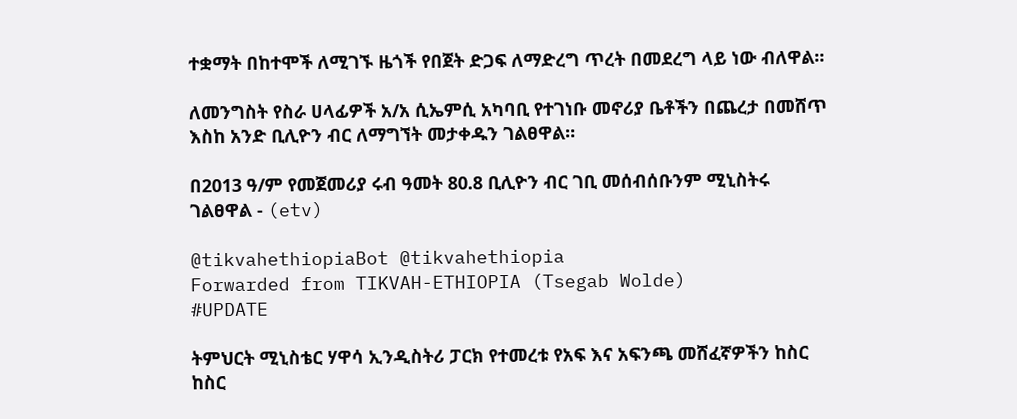ተቋማት በከተሞች ለሚገኙ ዜጎች የበጀት ድጋፍ ለማድረግ ጥረት በመደረግ ላይ ነው ብለዋል።

ለመንግስት የስራ ሀላፊዎች አ/አ ሲኤምሲ አካባቢ የተገነቡ መኖሪያ ቤቶችን በጨረታ በመሸጥ እስከ አንድ ቢሊዮን ብር ለማግኘት መታቀዱን ገልፀዋል።

በ2013 ዓ/ም የመጀመሪያ ሩብ ዓመት 80.8 ቢሊዮን ብር ገቢ መሰብሰቡንም ሚኒስትሩ ገልፀዋል - (etv)

@tikvahethiopiaBot @tikvahethiopia
Forwarded from TIKVAH-ETHIOPIA (Tsegab Wolde)
#UPDATE

ትምህርት ሚኒስቴር ሃዋሳ ኢንዲስትሪ ፓርክ የተመረቱ የአፍ እና አፍንጫ መሸፈኛዎችን ከስር ከስር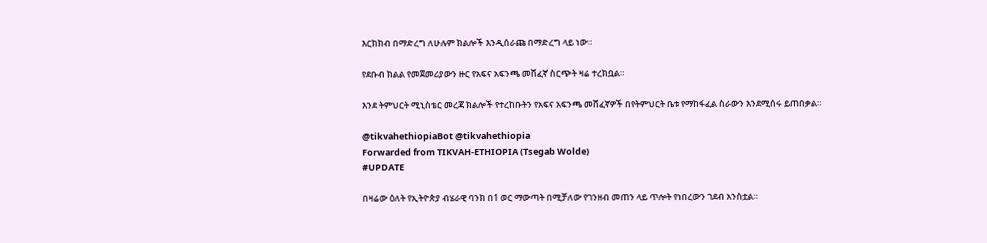እርክክብ በማድረግ ለሁሉም ክልሎች እንዲሰራጩ በማድረግ ላይ ነው።

የደቡብ ክልል የመጀመሪያውን ዙር የአፍና አፍንጫ መሸፈኛ ስርጭት ዛሬ ተረክቧል።

እንደ ትምህርት ሚኒስቴር መረጃ ክልሎች የተረከቡትን የአፍና አፍንጫ መሸፈኛዎች በየትምህርት ቤቱ የማከፋፈል ስራውን እንደሚሰሩ ይጠበቃል።

@tikvahethiopiaBot @tikvahethiopia
Forwarded from TIKVAH-ETHIOPIA (Tsegab Wolde)
#UPDATE

በዛሬው ዕለት የኢትዮጵያ ብሄራዊ ባንክ በ1 ወር ማውጣት በሚቻለው የገንዘብ መጠን ላይ ጥሎት የነበረውን ገደብ አንስቷል።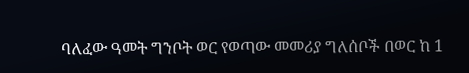ባለፈው ዓመት ግንቦት ወር የወጣው መመሪያ ግለሰቦች በወር ከ 1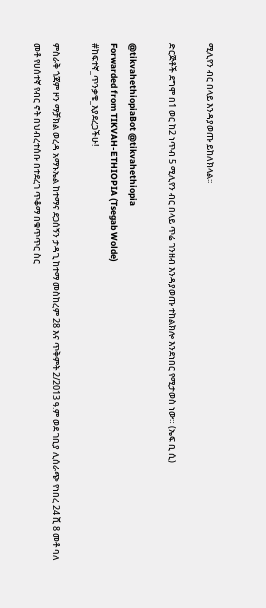ሚሊየን ብር በላይ እንዳያወጡ ይከለክላል፡፡

ድርጅቶች ደግሞ በ1 ወር ከ2 ነጥብ 5 ሚሊየን ብር በላይ ጥሬ ገንዘብ እንዳያወጡ ተከልክሎ እንደነበር የሚታወስ ነው። (ኤፍ ቢ ሲ)

@tikvahethiopiaBot @tikvahethiopia
Forwarded from TIKVAH-ETHIOPIA (Tsegab Wolde)
#ከፍተኛ_ጥንቃቄ_እያደረጋችሁ!

ምስራቅ ጎጃም ዞን ማቻክል ወረዳ አማኑኤል ከተማና ደጋሰኝን ታዳጊ ከተማ መስከረም 28 እና ጥቅምት 2/2013 ዓ.ም ወደ ገቢያ ሊሰራጭ የነበረ 24 ሺ 8 መቶ ባለ መቶ የሀሰተኛ የብር ኖት በህብረተሰቡ በተደረገ ጥቆማ በቁጥጥር ስር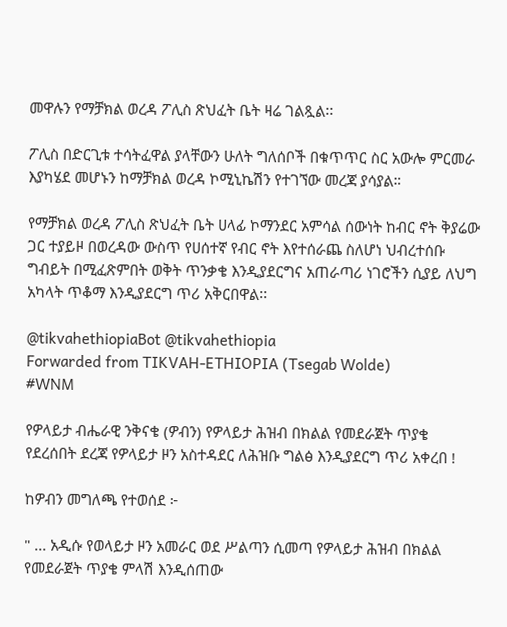መዋሉን የማቻክል ወረዳ ፖሊስ ጽህፈት ቤት ዛሬ ገልጿል፡፡

ፖሊስ በድርጊቱ ተሳትፈዋል ያላቸውን ሁለት ግለሰቦች በቁጥጥር ስር አውሎ ምርመራ እያካሄደ መሆኑን ከማቻክል ወረዳ ኮሚኒኬሽን የተገኘው መረጃ ያሳያል።

የማቻክል ወረዳ ፖሊስ ጽህፈት ቤት ሀላፊ ኮማንደር አምሳል ሰውነት ከብር ኖት ቅያሬው ጋር ተያይዞ በወረዳው ውስጥ የሀሰተኛ የብር ኖት እየተሰራጨ ስለሆነ ህብረተሰቡ ግብይት በሚፈጽምበት ወቅት ጥንቃቄ እንዲያደርግና አጠራጣሪ ነገሮችን ሲያይ ለህግ አካላት ጥቆማ እንዲያደርግ ጥሪ አቅርበዋል፡፡

@tikvahethiopiaBot @tikvahethiopia
Forwarded from TIKVAH-ETHIOPIA (Tsegab Wolde)
#WNM

የዎላይታ ብሔራዊ ንቅናቄ (ዎብን) የዎላይታ ሕዝብ በክልል የመደራጀት ጥያቄ የደረሰበት ደረጃ የዎላይታ ዞን አስተዳደር ለሕዝቡ ግልፅ እንዲያደርግ ጥሪ አቀረበ !

ከዎብን መግለጫ የተወሰደ ፦

" ... አዲሱ የወላይታ ዞን አመራር ወደ ሥልጣን ሲመጣ የዎላይታ ሕዝብ በክልል የመደራጀት ጥያቄ ምላሽ እንዲሰጠው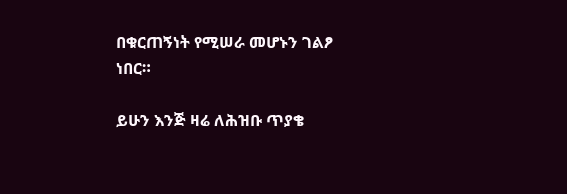በቁርጠኝነት የሚሠራ መሆኑን ገልፆ ነበር።

ይሁን እንጅ ዛሬ ለሕዝቡ ጥያቄ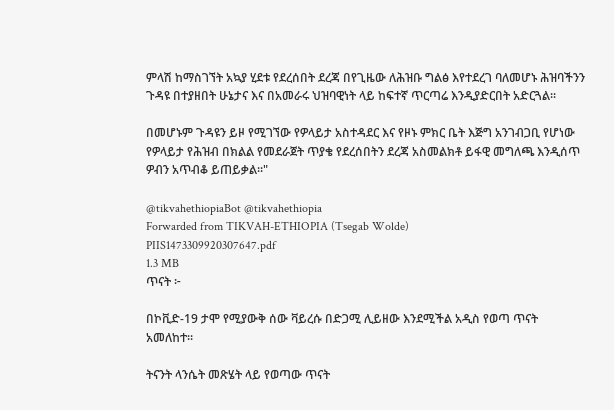ምላሽ ከማስገኘት አኳያ ሂደቱ የደረሰበት ደረጃ በየጊዜው ለሕዝቡ ግልፅ እየተደረገ ባለመሆኑ ሕዝባችንን ጉዳዩ በተያዘበት ሁኔታና እና በአመራሩ ህዝባዊነት ላይ ከፍተኛ ጥርጣሬ እንዲያድርበት አድርጓል፡፡

በመሆኑም ጉዳዩን ይዞ የሚገኘው የዎላይታ አስተዳደር እና የዞኑ ምክር ቤት እጅግ አንገብጋቢ የሆነው የዎላይታ የሕዝብ በክልል የመደራጀት ጥያቄ የደረሰበትን ደረጃ አስመልክቶ ይፋዊ መግለጫ እንዲሰጥ ዎብን አጥብቆ ይጠይቃል።"

@tikvahethiopiaBot @tikvahethiopia
Forwarded from TIKVAH-ETHIOPIA (Tsegab Wolde)
PIIS1473309920307647.pdf
1.3 MB
ጥናት ፦

በኮቪድ-19 ታሞ የሚያውቅ ሰው ቫይረሱ በድጋሚ ሊይዘው እንደሚችል አዲስ የወጣ ጥናት አመለከተ።

ትናንት ላንሴት መጽሄት ላይ የወጣው ጥናት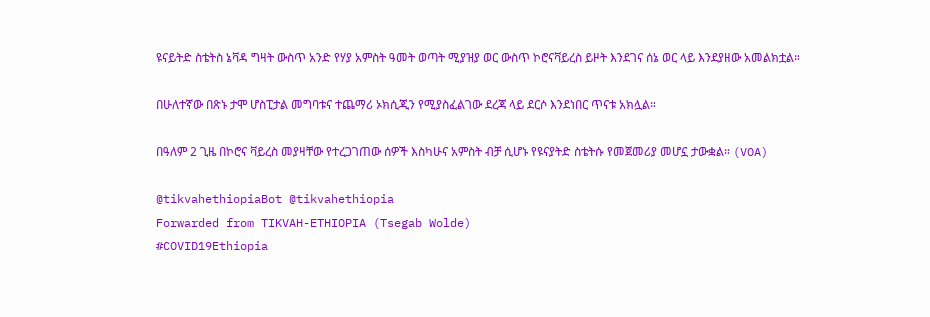ዩናይትድ ስቴትስ ኔቫዳ ግዛት ውስጥ አንድ የሃያ አምስት ዓመት ወጣት ሚያዝያ ወር ውስጥ ኮሮናቫይረስ ይዞት እንደገና ሰኔ ወር ላይ እንደያዘው አመልክቷል።

በሁለተኛው በጽኑ ታሞ ሆስፒታል መግባቱና ተጨማሪ ኦክሲጂን የሚያስፈልገው ደረጃ ላይ ደርሶ እንደነበር ጥናቱ አክሏል።

በዓለም 2 ጊዜ በኮሮና ቫይረስ መያዛቸው የተረጋገጠው ሰዎች እስካሁና አምስት ብቻ ሲሆኑ የዩናያትድ ስቴትሱ የመጀመሪያ መሆኗ ታውቋል። (VOA)

@tikvahethiopiaBot @tikvahethiopia
Forwarded from TIKVAH-ETHIOPIA (Tsegab Wolde)
#COVID19Ethiopia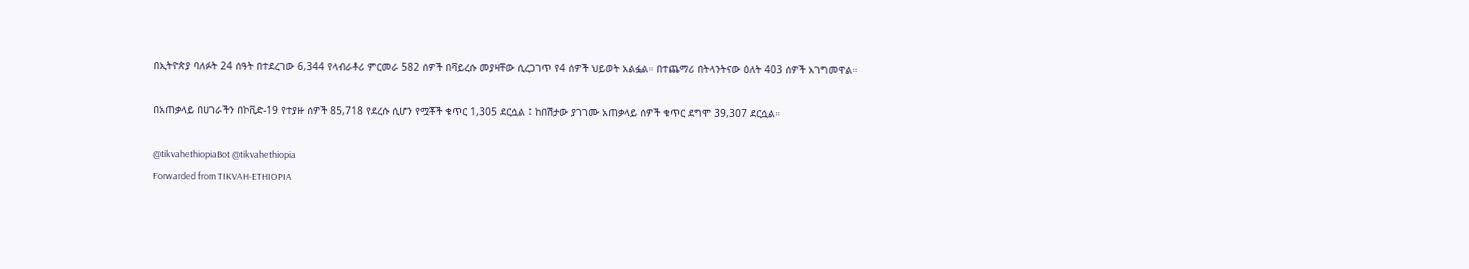በኢትዮጵያ ባለፉት 24 ሰዓት በተደረገው 6,344 የላብራቶሪ ምርመራ 582 ሰዎች በቫይረሱ መያዛቸው ሲረጋገጥ የ4 ሰዎች ህይወት አልፏል። በተጨማሪ በትላንትናው ዕለት 403 ሰዎች አገግመዋል።

በአጠቃላይ በሀገራችን በኮቪድ-19 የተያዙ ሰዎች 85,718 የደረሱ ሲሆን የሟቾች ቁጥር 1,305 ደርሷል ፤ ከበሽታው ያገገሙ አጠቃላይ ሰዎች ቁጥር ደግሞ 39,307 ደርሷል።

@tikvahethiopiaBot @tikvahethiopia
Forwarded from TIKVAH-ETHIOPIA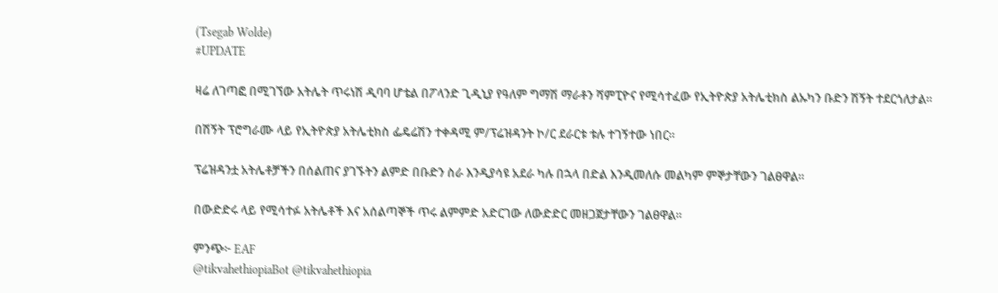(Tsegab Wolde)
#UPDATE

ዛሬ ለገጣፎ በሚገኘው አትሌት ጥሩነሽ ዲባባ ሆቴል በፖላንድ ጊዲኒያ የዓለም ግማሽ ማራቶን ሻምፒዮና የሚሳተፈው የኢትዮጵያ አትሌቲክስ ልኡካን ቡድን ሽኝት ተደርጎለታል።

በሽኝት ፕሮግራሙ ላይ የኢትዮጵያ አትሌቲክስ ፌዴሬሽን ተቀዳሚ ም/ፕሬዝዳንት ኮ/ር ደራርቱ ቱሉ ተገኝተው ነበር።

ፕሬዝዳንቷ አትሌቶቻችን በሰልጠና ያገኙትን ልምድ በቡድን ስራ እንዲያሳዩ አደራ ካሉ በኋላ በድል እንዲመለሱ መልካም ምኞታቸውን ገልፀዋል።

በውድድሩ ላይ የሚሳተፉ አትሌቶች እና አሰልጣኞች ጥሩ ልምምድ አድርገው ለውድድር መዘጋጀታቸውን ገልፀዋል።

ምንጭ፦ EAF
@tikvahethiopiaBot @tikvahethiopia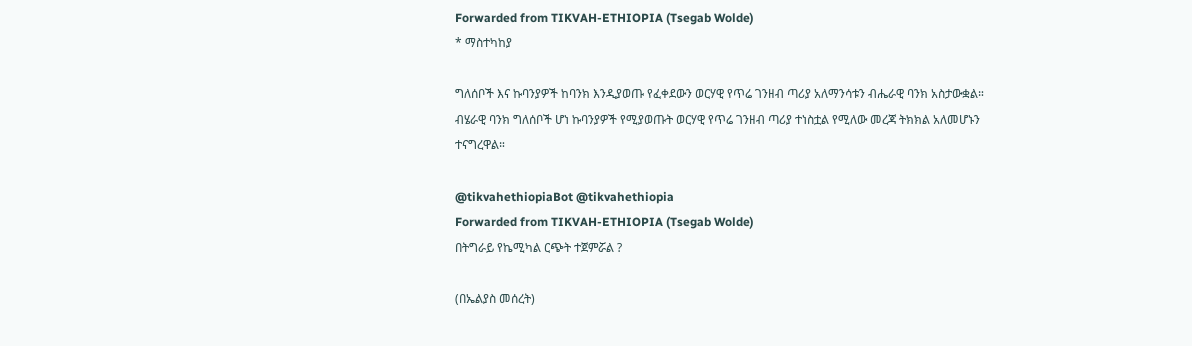Forwarded from TIKVAH-ETHIOPIA (Tsegab Wolde)
* ማስተካከያ

ግለሰቦች እና ኩባንያዎች ከባንክ እንዲያወጡ የፈቀደውን ወርሃዊ የጥሬ ገንዘብ ጣሪያ አለማንሳቱን ብሔራዊ ባንክ አስታውቋል። ብሄራዊ ባንክ ግለሰቦች ሆነ ኩባንያዎች የሚያወጡት ወርሃዊ የጥሬ ገንዘብ ጣሪያ ተነስቷል የሚለው መረጃ ትክክል አለመሆኑን ተናግረዋል።

@tikvahethiopiaBot @tikvahethiopia
Forwarded from TIKVAH-ETHIOPIA (Tsegab Wolde)
በትግራይ የኬሚካል ርጭት ተጀምሯል ?

(በኤልያስ መሰረት)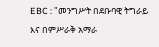EBC : "መንግሥት በደቡባዊ ትግራይ እና በምሥራቅ አማራ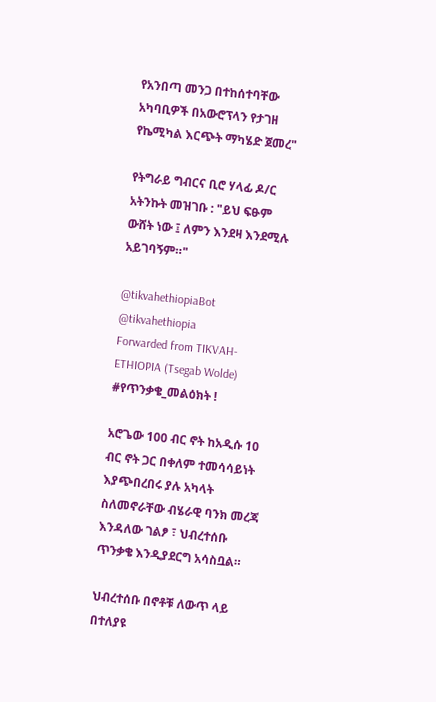የአንበጣ መንጋ በተከሰተባቸው አካባቢዎች በአውሮፕላን የታገዘ የኬሚካል እርጭት ማካሄድ ጀመረ"

የትግራይ ግብርና ቢሮ ሃላፊ ዶ/ር አትንኩት መዝገቡ : "ይህ ፍፁም ውሸት ነው ፤ ለምን እንደዛ እንደሚሉ አይገባኝም።"

@tikvahethiopiaBot @tikvahethiopia
Forwarded from TIKVAH-ETHIOPIA (Tsegab Wolde)
#የጥንቃቄ_መልዕክት !

አሮጌው 100 ብር ኖት ከአዲሱ 10 ብር ኖት ጋር በቀለም ተመሳሳይነት እያጭበረበሩ ያሉ አካላት ስለመኖራቸው ብሄራዊ ባንክ መረጃ እንዳለው ገልፆ ፣ ህብረተሰቡ ጥንቃቄ እንዲያደርግ አሳስቧል።

ህብረተሰቡ በኖቶቹ ለውጥ ላይ በተለያዩ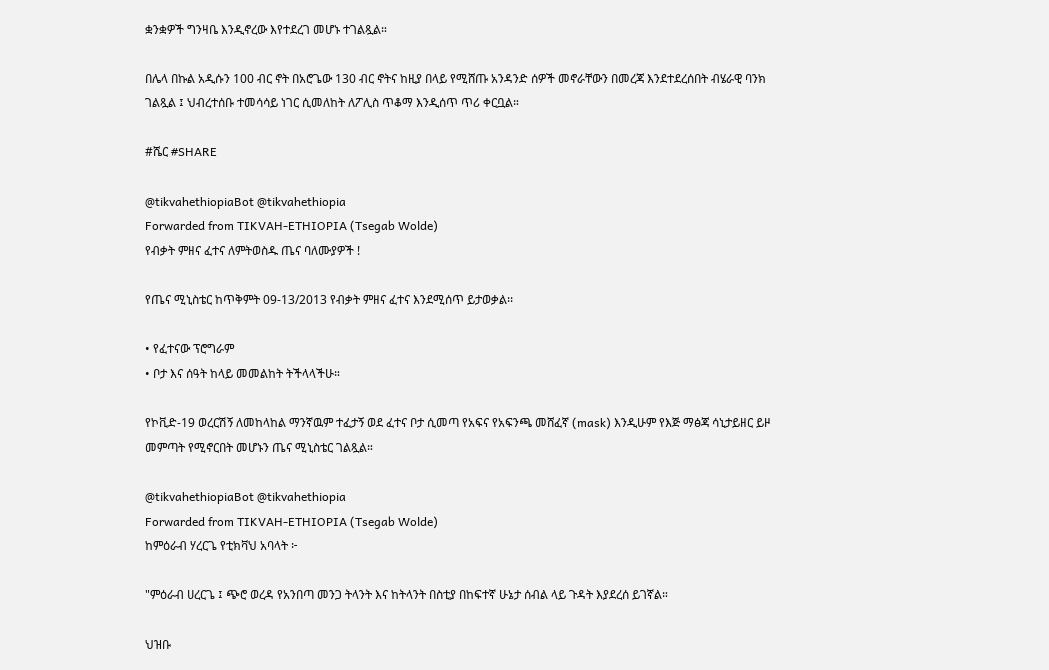ቋንቋዎች ግንዛቤ እንዲኖረው እየተደረገ መሆኑ ተገልጿል።

በሌላ በኩል አዲሱን 100 ብር ኖት በአሮጌው 130 ብር ኖትና ከዚያ በላይ የሚሸጡ አንዳንድ ሰዎች መኖራቸውን በመረጃ እንደተደረሰበት ብሄራዊ ባንክ ገልጿል ፤ ህብረተሰቡ ተመሳሳይ ነገር ሲመለከት ለፖሊስ ጥቆማ እንዲሰጥ ጥሪ ቀርቧል።

#ሼር #SHARE

@tikvahethiopiaBot @tikvahethiopia
Forwarded from TIKVAH-ETHIOPIA (Tsegab Wolde)
የብቃት ምዘና ፈተና ለምትወስዱ ጤና ባለሙያዎች !

የጤና ሚኒስቴር ከጥቅምት 09-13/2013 የብቃት ምዘና ፈተና እንደሚሰጥ ይታወቃል፡፡

• የፈተናው ፕሮግራም
• ቦታ እና ሰዓት ከላይ መመልከት ትችላላችሁ።

የኮቪድ-19 ወረርሽኝ ለመከላከል ማንኛዉም ተፈታኝ ወደ ፈተና ቦታ ሲመጣ የአፍና የአፍንጫ መሸፈኛ (mask) እንዲሁም የእጅ ማፅጃ ሳኒታይዘር ይዞ መምጣት የሚኖርበት መሆኑን ጤና ሚኒስቴር ገልጿል።

@tikvahethiopiaBot @tikvahethiopia
Forwarded from TIKVAH-ETHIOPIA (Tsegab Wolde)
ከምዕራብ ሃረርጌ የቲክቫህ አባላት ፦

"ምዕራብ ሀረርጌ ፤ ጭሮ ወረዳ የአንበጣ መንጋ ትላንት እና ከትላንት በስቲያ በከፍተኛ ሁኔታ ሰብል ላይ ጉዳት እያደረሰ ይገኛል።

ህዝቡ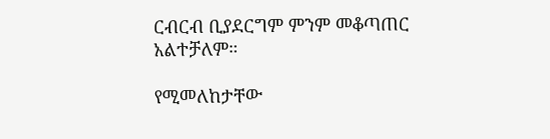ርብርብ ቢያደርግም ምንም መቆጣጠር አልተቻለም።

የሚመለከታቸው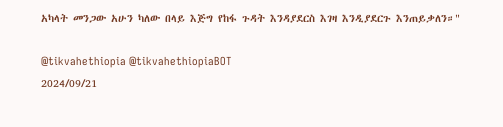አካላት መንጋው አሁን ካለው በላይ እጅግ የከፋ ጉዳት እንዳያደርስ እገዛ እንዲያደርጉ እንጠይቃለን።"

@tikvahethiopia @tikvahethiopiaBOT
2024/09/21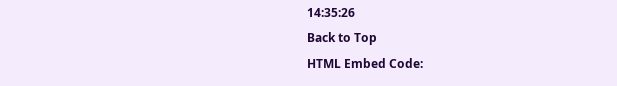14:35:26
Back to Top
HTML Embed Code: